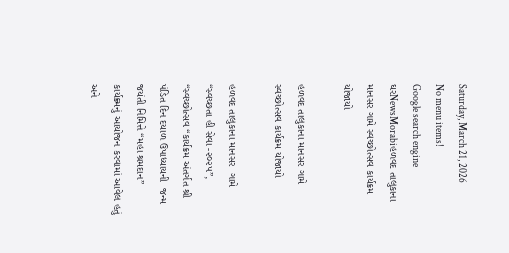Saturday, March 21, 2026
No menu items!
Google search engine
ઘરNewsMorabiહળવદ તાલુકાના માનસર ગામે સ્વચ્છોત્સવ કાર્યક્રમ યોજાયો

હળવદ તાલુકાના માનસર ગામે સ્વચ્છોત્સવ કાર્યક્રમ યોજાયો

હળવદ તાલુકાના માનસર  ગામે “સ્વચ્છતા હી સેવા -૨૦૨૫”, “સ્વચ્છોત્સવ “કાર્યક્રમ અંતર્ગત શ્રી પંડિત દિન દયાળ ઉપાધ્યાયની  જન્મ જયંતી નિમિત્તે “મહા શ્રમદાન” કાર્યક્ર્મનું આયોજન કરવામાં આવેલ હતું અને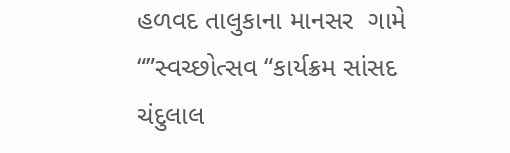હળવદ તાલુકાના માનસર  ગામે “”સ્વચ્છોત્સવ “કાર્યક્રમ સાંસદ ચંદુલાલ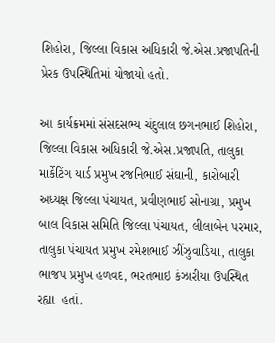શિહોરા, જિલ્લા વિકાસ અધિકારી જે.એસ.પ્રજાપતિની પ્રેરક ઉપસ્થિતિમાં યોજાયો હતો.

આ કાર્યક્રમમાં સંસદસભ્ય ચંદુલાલ છગનભાઈ શિહોરા, જિલ્લા વિકાસ અધિકારી જે.એસ.પ્રજાપતિ, તાલુકા માર્કેટિંગ યાર્ડ પ્રમુખ રજનિભાઈ સંઘાની, કારોબારી અધ્યક્ષ જિલ્લા પંચાયત, પ્રવીણભાઈ સોનાગ્રા, પ્રમુખ બાલ વિકાસ સમિતિ જિલ્લા પંચાયત, લીલાબેન પરમાર, તાલુકા પંચાયત પ્રમુખ રમેશભાઈ ઝીંઝુવાડિયા, તાલુકા ભાજપ પ્રમુખ હળવદ, ભરતભાઇ કંઝારીયા ઉપસ્થિત રહ્યા  હતાં.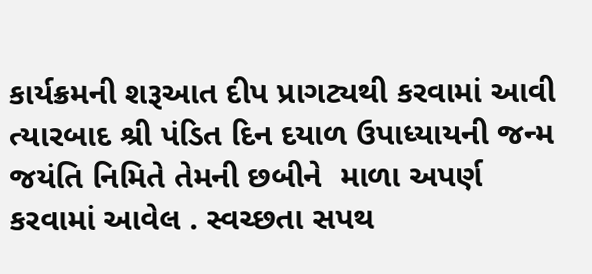કાર્યક્રમની શરૂઆત દીપ પ્રાગટ્યથી કરવામાં આવી ત્યારબાદ શ્રી પંડિત દિન દયાળ ઉપાધ્યાયની જન્મ જયંતિ નિમિતે તેમની છબીને  માળા અપર્ણ  કરવામાં આવેલ . સ્વચ્છતા સપથ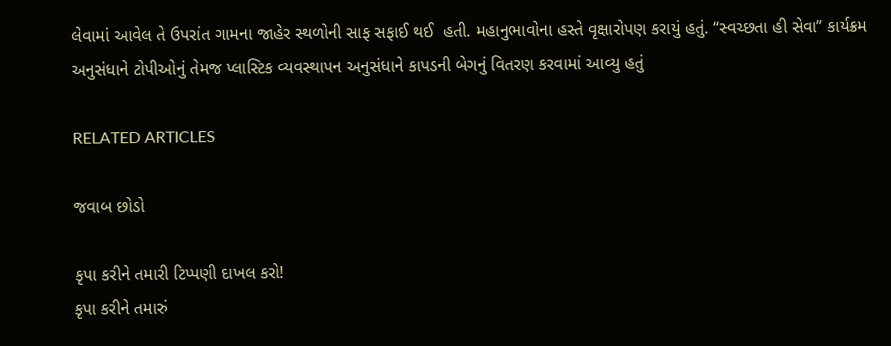લેવામાં આવેલ તે ઉપરાંત ગામના જાહેર સ્થળોની સાફ સફાઈ થઈ  હતી. મહાનુભાવોના હસ્તે વૃક્ષારોપણ કરાયું હતું. “સ્વચ્છતા હી સેવા” કાર્યક્રમ અનુસંધાને ટોપીઓનું તેમજ પ્લાસ્ટિક વ્યવસ્થાપન અનુસંધાને કાપડની બેગનું વિતરણ કરવામાં આવ્યુ હતું

RELATED ARTICLES

જવાબ છોડો

કૃપા કરીને તમારી ટિપ્પણી દાખલ કરો!
કૃપા કરીને તમારું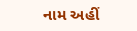નામ અહીં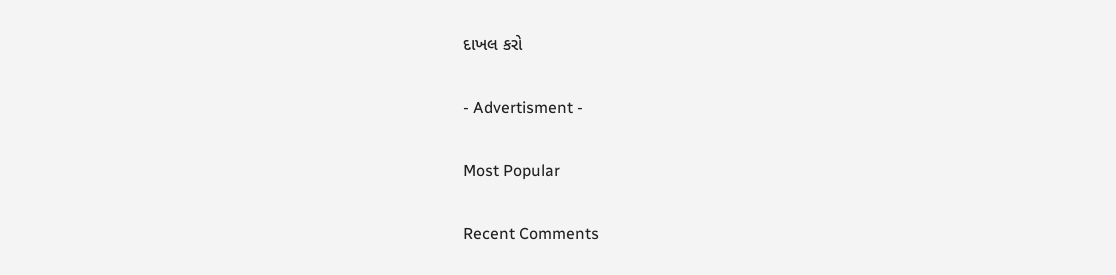દાખલ કરો

- Advertisment -

Most Popular

Recent Comments